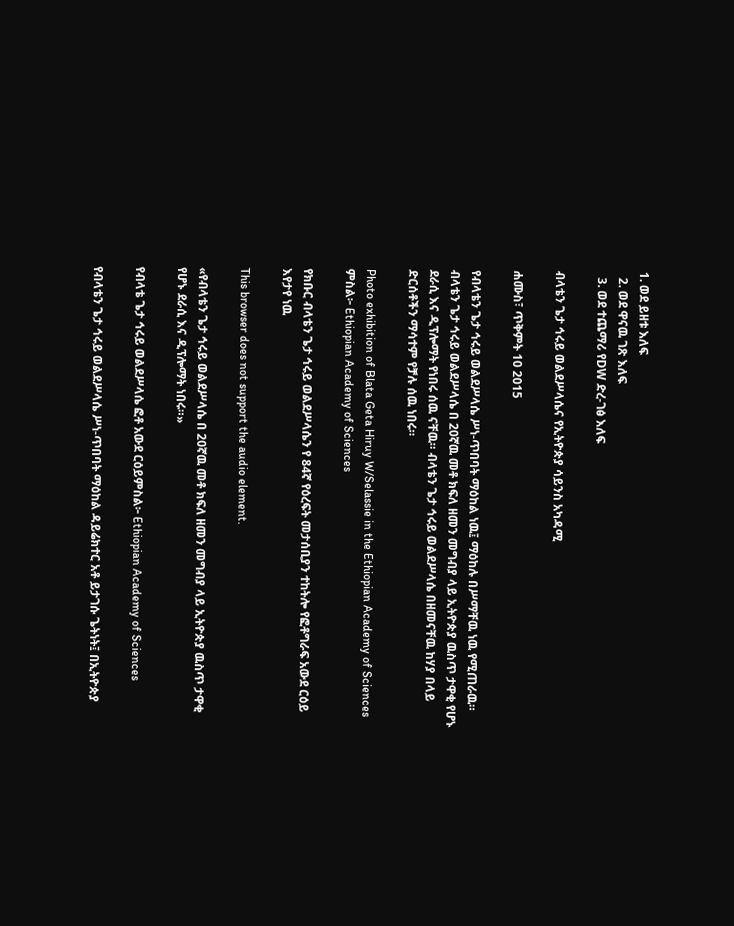1. ወደ ይዘቱ እለፍ
  2. ወደ ዋናዉ ገጽ እለፍ
  3. ወደ ተጨማሪ የDW ድረ-ገፅ እለፍ

ብላቴን ጌታ ኅሩይ ወልደሥላሴና የኢትዮጵያ ሳይንስ አካዳሚ

ሐሙስ፣ ጥቅምት 10 2015

የብላቴን ጌታ ኅሩይ ወልደሥላሴ ሥነ-ጥበባት ማዕከል ነዉ፤ ማዕከሉ በሥማቸዉ ነዉ የሚጠራዉ። ብላቴን ጌታ ኅሩይ ወልደሥላሴ በ 20ኛዉ መቶ ክፍለ ዘመን መግብያ ላይ ኢትዮጵያ ዉስጥ ታዋቂ የሆኑ ደራሲ እና ዲፕሎማት የነበሩ ሰዉ ናቸዉ። ብላቴን ጌታ ኅሩይ ወልደሥላሴ በዘመናቸዉ ከሃያ በላይ ድርሰቶችን ማሳተም የቻሉ ሰዉ ነበሩ።

Photo exhibition of Blata Geta Hiruy W/Selassie in the Ethiopian Academy of Sciences
ምስል፦ Ethiopian Academy of Sciences

የክቡር ብላቴን ጌታ ኅሩይ ወልደሥላሴን የ 84ኛ የዕረፍት መታሰቢያን ተከትሎ የፎቶግራፍ አውደ ርዕይ እየታየ ነዉ

This browser does not support the audio element.

«የብላቴን ጌታ ኅሩይ ወልደሥላሴ በ 20ኛዉ መቶ ክፍለ ዘመን መግብያ ላይ ኢትዮጵያ ዉስጥ ታዋቂ የሆኑ ደራሲ እና ዲፕሎማት ነበሩ።»

የብላቴ ጌታ ኅሩይ ወልደሥላሴ ፎቶ አውደ ርዕይምስል፦ Ethiopian Academy of Sciences

የብላቴን ጌታ ኅሩይ ወልደሥላሴ ሥነ-ጥበባት ማዕከል ዳይሬክተር አቶ ይታገሱ ጌትነት፤ በኢትዮጵያ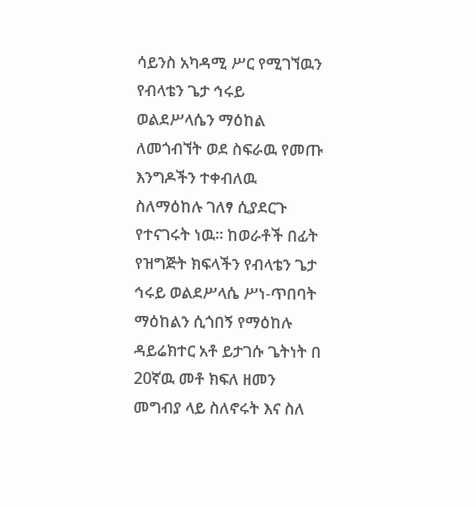ሳይንስ አካዳሚ ሥር የሚገኘዉን የብላቴን ጌታ ኅሩይ ወልደሥላሴን ማዕከል ለመጎብኘት ወደ ስፍራዉ የመጡ እንግዶችን ተቀብለዉ ስለማዕከሉ ገለፃ ሲያደርጉ የተናገሩት ነዉ። ከወራቶች በፊት የዝግጅት ክፍላችን የብላቴን ጌታ ኅሩይ ወልደሥላሴ ሥነ-ጥበባት ማዕከልን ሲጎበኝ የማዕከሉ ዳይሬክተር አቶ ይታገሱ ጌትነት በ 20ኛዉ መቶ ክፍለ ዘመን መግብያ ላይ ስለኖሩት እና ስለ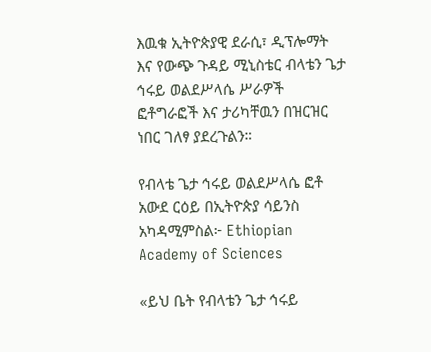እዉቁ ኢትዮጵያዊ ደራሲ፣ ዲፕሎማት እና የውጭ ጉዳይ ሚኒስቴር ብላቴን ጌታ ኅሩይ ወልደሥላሴ ሥራዎች  ፎቶግራፎች እና ታሪካቸዉን በዝርዝር ነበር ገለፃ ያደረጉልን።

የብላቴ ጌታ ኅሩይ ወልደሥላሴ ፎቶ አውደ ርዕይ በኢትዮጵያ ሳይንስ አካዳሚምስል፦ Ethiopian Academy of Sciences

«ይህ ቤት የብላቴን ጌታ ኅሩይ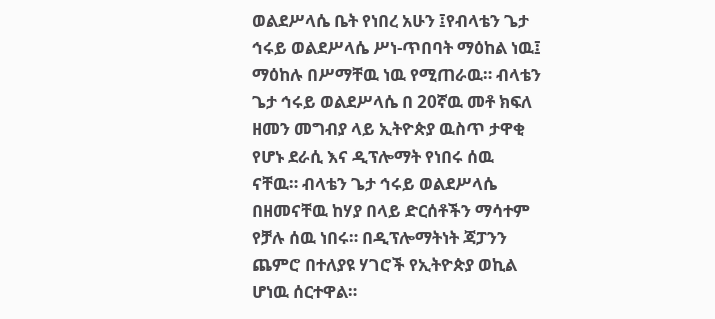ወልደሥላሴ ቤት የነበረ አሁን ፤የብላቴን ጌታ ኅሩይ ወልደሥላሴ ሥነ-ጥበባት ማዕከል ነዉ፤ ማዕከሉ በሥማቸዉ ነዉ የሚጠራዉ። ብላቴን ጌታ ኅሩይ ወልደሥላሴ በ 20ኛዉ መቶ ክፍለ ዘመን መግብያ ላይ ኢትዮጵያ ዉስጥ ታዋቂ የሆኑ ደራሲ እና ዲፕሎማት የነበሩ ሰዉ ናቸዉ። ብላቴን ጌታ ኅሩይ ወልደሥላሴ በዘመናቸዉ ከሃያ በላይ ድርሰቶችን ማሳተም የቻሉ ሰዉ ነበሩ። በዲፕሎማትነት ጃፓንን ጨምሮ በተለያዩ ሃገሮች የኢትዮጵያ ወኪል ሆነዉ ሰርተዋል።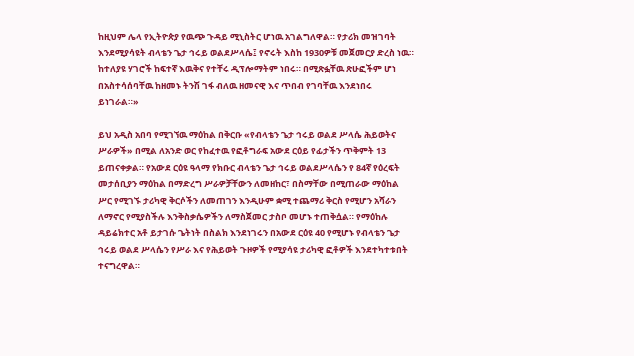ከዚህም ሌላ የኢትዮጵያ የዉጭ ጉዳይ ሚኒስትር ሆነዉ አገልግለዋል። የታሪክ መዝገባት እንደሚያሳዩት ብላቴን ጌታ ኅሩይ ወልደሥላሴ፤ የኖሩት እስከ 1930ዎቹ መጀመርያ ድረስ ነዉ። ከተለያዩ ሃገሮች ከፍተኛ እዉቅና የተቸሩ ዲፕሎማትም ነበሩ። በሚጽፏቸዉ ጽሁፎችም ሆነ በአስተሳሰባቸዉ ከዘመኑ ትንሽ ገፋ ብለዉ ዘመናዊ እና ጥበብ የገባቸዉ እንደነበሩ ይነገራል።»

ይህ አዲስ አበባ የሚገኘዉ ማዕከል በቅርቡ «የብላቴን ጌታ ኅሩይ ወልደ ሥላሴ ሕይወትና ሥራዎች» በሚል ለአንድ ወር የከፈተዉ የፎቶግራፍ አውደ ርዕይ የፊታችን ጥቅምት 13 ይጠናቀቃል። የአውደ ርዕዩ ዓላማ የክቡር ብላቴን ጌታ ኅሩይ ወልደሥላሴን የ 84ኛ የዕረፍት መታሰቢያን ማዕከል በማድረግ ሥራዎቻቸውን ለመዘከር፣ በስማቸው በሚጠራው ማዕከል ሥር የሚገኙ ታሪካዊ ቅርሶችን ለመጠገን እንዲሁም ቋሚ ተጨማሪ ቅርስ የሚሆን አሻራን ለማኖር የሚያስችሉ እንቅስቃሴዎችን ለማስጀመር ታስቦ መሆኑ ተጠቅሷል። የማዕከሉ ዳይሬክተር አቶ ይታገሱ ጌትነት በስልክ እንደነገሩን በአውደ ርዕዩ 40 የሚሆኑ የብላቴን ጌታ ኅሩይ ወልደ ሥላሴን የሥራ እና የሕይወት ጉዞዎች የሚያሳዩ ታሪካዊ ፎቶዎች እንደተካተቱበት ተናግረዋል።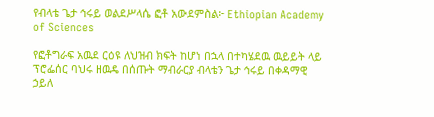የብላቴ ጌታ ኅሩይ ወልደሥላሴ ፎቶ አውደምስል፦ Ethiopian Academy of Sciences

የፎቶግራፍ አዉደ ርዕዩ ለህዝብ ክፍት ከሆነ በኋላ በተካሄደዉ ዉይይት ላይ ፕሮፌሰር ባህሩ ዘዉዴ በሰጡት ማብራርያ ብላቴን ጌታ ኅሩይ በቀዳማዊ ኃይለ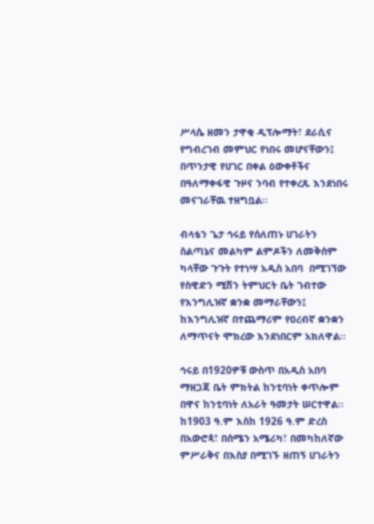ሥላሴ ዘመን ታዋቂ ዲፕሎማት፣ ደራሲና የግብረገብ መምህር የነበሩ መሆናቸውን፤ በጥንታዊ የሀገር በቀል ዕውቀቶችና  በዓለማቀፋዊ ጉዞና ንባብ የተቀረጹ እንደነበሩ መናገራቸዉ ተዘግቧል፡፡

ብላቴን ጌታ ኅሩይ የሰለጠኑ ሀገራትን ስልጣኔና መልካም ልምዶችን ለመቅሰም ካላቸው ጉጉት የተነሣ አዲስ አበባ  በሚገኘው የስዊድን ሚሽን ትምህርት ቤት ገብተው የእንግሊዝኛ ቋንቋ መማራቸውን፤ ከእንግሊዝኛ በተጨማሪም የዐረብኛ ቋንቋን ለማጥናት ሞክረው እንደነበርም አክለዋል፡፡

ኅሩይ በ1920ዎቹ ውስጥ በአዲስ አበባ ማዘጋጃ ቤት ምክትል ከንቲባነት ቀጥሎም በዋና ከንቲባነት ለአራት ዓመታት ሠርተዋል፡፡ ከ1903 ዓ.ም እስከ 1926 ዓ.ም ድረስ በአውሮጳ፣ በሰሜን አሜሪካ፣ በመካከለኛው ምሥራቅና በእስያ በሚገኙ ዘጠኝ ሀገራትን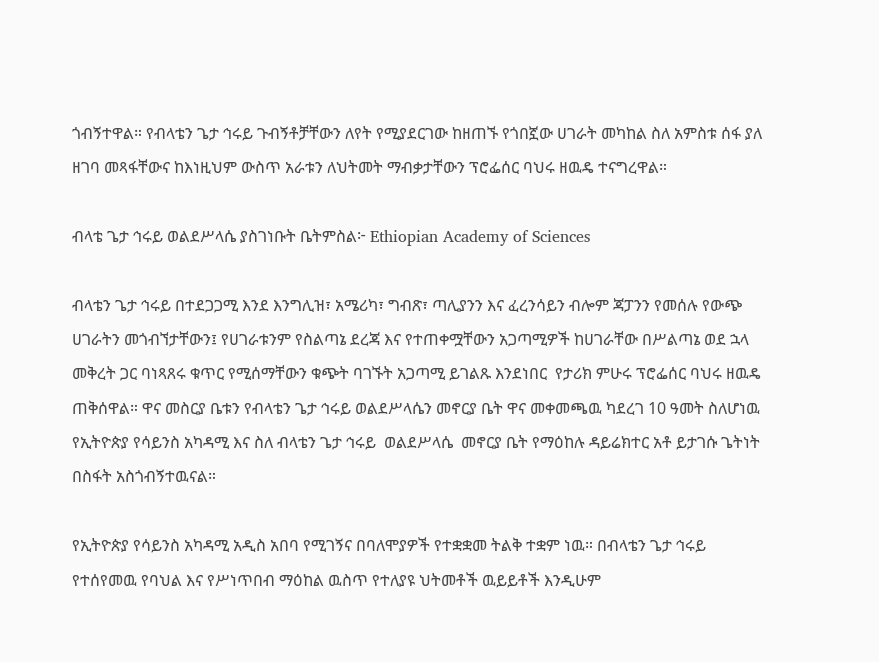ጎብኝተዋል። የብላቴን ጌታ ኅሩይ ጉብኝቶቻቸውን ለየት የሚያደርገው ከዘጠኙ የጎበኟው ሀገራት መካከል ስለ አምስቱ ሰፋ ያለ ዘገባ መጻፋቸውና ከእነዚህም ውስጥ አራቱን ለህትመት ማብቃታቸውን ፕሮፌሰር ባህሩ ዘዉዴ ተናግረዋል።

ብላቴ ጌታ ኅሩይ ወልደሥላሴ ያስገነቡት ቤትምስል፦ Ethiopian Academy of Sciences

ብላቴን ጌታ ኅሩይ በተደጋጋሚ እንደ እንግሊዝ፣ አሜሪካ፣ ግብጽ፣ ጣሊያንን እና ፈረንሳይን ብሎም ጃፓንን የመሰሉ የውጭ ሀገራትን መጎብኘታቸውን፤ የሀገራቱንም የስልጣኔ ደረጃ እና የተጠቀሟቸውን አጋጣሚዎች ከሀገራቸው በሥልጣኔ ወደ ኋላ መቅረት ጋር ባነጻጸሩ ቁጥር የሚሰማቸውን ቁጭት ባገኙት አጋጣሚ ይገልጹ እንደነበር  የታሪክ ምሁሩ ፕሮፌሰር ባህሩ ዘዉዴ ጠቅሰዋል። ዋና መስርያ ቤቱን የብላቴን ጌታ ኅሩይ ወልደሥላሴን መኖርያ ቤት ዋና መቀመጫዉ ካደረገ 10 ዓመት ስለሆነዉ የኢትዮጵያ የሳይንስ አካዳሚ እና ስለ ብላቴን ጌታ ኅሩይ  ወልደሥላሴ  መኖርያ ቤት የማዕከሉ ዳይሬክተር አቶ ይታገሱ ጌትነት በስፋት አስጎብኝተዉናል።

የኢትዮጵያ የሳይንስ አካዳሚ አዲስ አበባ የሚገኝና በባለሞያዎች የተቋቋመ ትልቅ ተቋም ነዉ። በብላቴን ጌታ ኅሩይ የተሰየመዉ የባህል እና የሥነጥበብ ማዕከል ዉስጥ የተለያዩ ህትመቶች ዉይይቶች እንዲሁም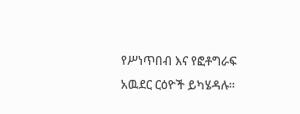የሥነጥበብ እና የፎቶግራፍ አዉደር ርዕዮች ይካሄዳሉ።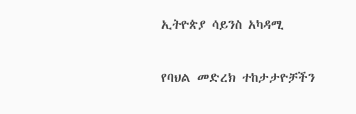ኢትዮጵያ ሳይንስ አካዳሚ

የባህል መድረክ ተከታታዮቻችን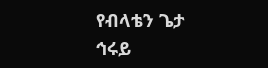የብላቴን ጌታ ኅሩይ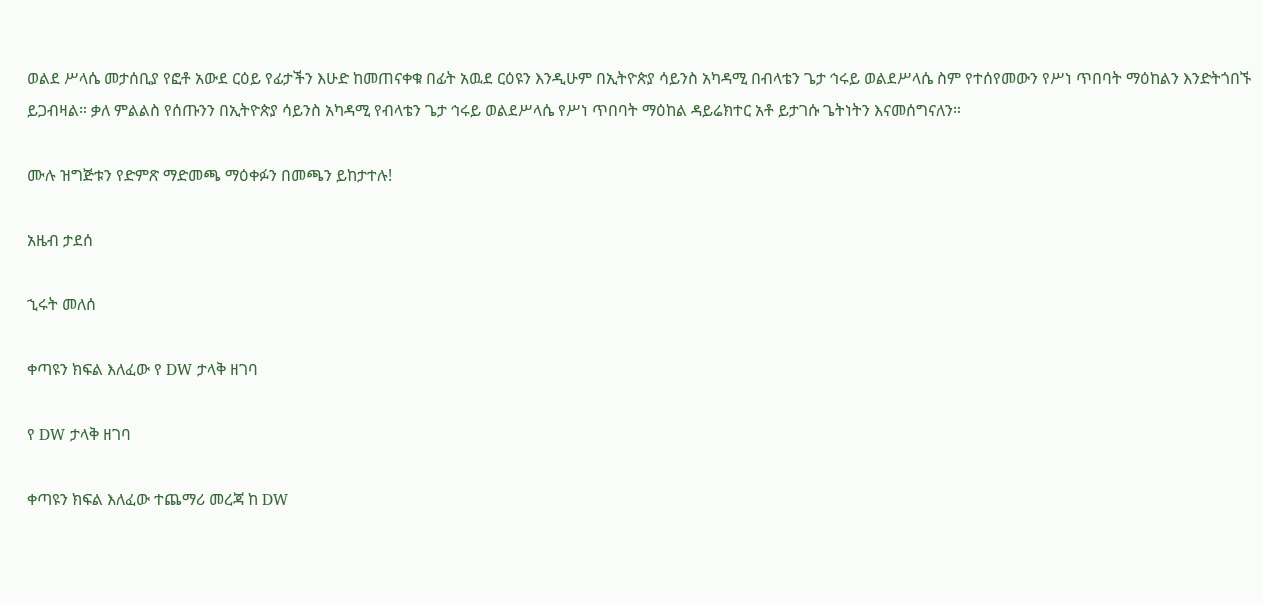ወልደ ሥላሴ መታሰቢያ የፎቶ አውደ ርዕይ የፊታችን እሁድ ከመጠናቀቁ በፊት አዉደ ርዕዩን እንዲሁም በኢትዮጵያ ሳይንስ አካዳሚ በብላቴን ጌታ ኅሩይ ወልደሥላሴ ስም የተሰየመውን የሥነ ጥበባት ማዕከልን እንድትጎበኙ ይጋብዛል። ቃለ ምልልስ የሰጡንን በኢትዮጵያ ሳይንስ አካዳሚ የብላቴን ጌታ ኅሩይ ወልደሥላሴ የሥነ ጥበባት ማዕከል ዳይሬክተር አቶ ይታገሱ ጌትነትን እናመሰግናለን።

ሙሉ ዝግጅቱን የድምጽ ማድመጫ ማዕቀፉን በመጫን ይከታተሉ!

አዜብ ታደሰ

ኂሩት መለሰ

ቀጣዩን ክፍል እለፈው የ DW ታላቅ ዘገባ

የ DW ታላቅ ዘገባ

ቀጣዩን ክፍል እለፈው ተጨማሪ መረጃ ከ DW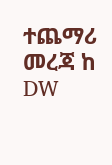ተጨማሪ መረጃ ከ DW